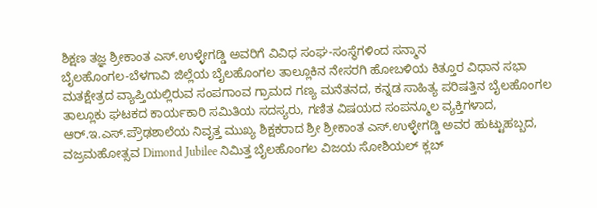ಶಿಕ್ಷಣ ತಜ್ಞ ಶ್ರೀಕಾಂತ ಎಸ್.ಉಳ್ಳೇಗಡ್ಡಿ ಅವರಿಗೆ ವಿವಿಧ ಸಂಘ-ಸಂಸ್ಥೆಗಳಿಂದ ಸನ್ಮಾನ
ಬೈಲಹೊಂಗಲ-ಬೆಳಗಾವಿ ಜಿಲ್ಲೆಯ ಬೈಲಹೊಂಗಲ ತಾಲ್ಲೂಕಿನ ನೇಸರಗಿ ಹೋಬಳಿಯ ಕಿತ್ತೂರ ವಿಧಾನ ಸಭಾ ಮತಕ್ಷೇತ್ರದ ವ್ಯಾಪ್ತಿಯಲ್ಲಿರುವ ಸಂಪಗಾಂವ ಗ್ರಾಮದ ಗಣ್ಯ ಮನೆತನದ, ಕನ್ನಡ ಸಾಹಿತ್ಯ ಪರಿಷತ್ತಿನ ಬೈಲಹೊಂಗಲ ತಾಲ್ಲೂಕು ಘಟಕದ ಕಾರ್ಯಕಾರಿ ಸಮಿತಿಯ ಸದಸ್ಯರು, ಗಣಿತ ವಿಷಯದ ಸಂಪನ್ಮೂಲ ವ್ಯಕ್ತಿಗಳಾದ, ಆರ್.ಇ.ಎಸ್.ಪ್ರೌಢಶಾಲೆಯ ನಿವೃತ್ತ ಮುಖ್ಯ ಶಿಕ್ಷಕರಾದ ಶ್ರೀ ಶ್ರೀಕಾಂತ ಎಸ್.ಉಳ್ಳೇಗಡ್ಡಿ ಅವರ ಹುಟ್ಟುಹಬ್ಬದ, ವಜ್ರಮಹೋತ್ಸವ Dimond Jubilee ನಿಮಿತ್ತ ಬೈಲಹೊಂಗಲ ವಿಜಯ ಸೋಶಿಯಲ್ ಕ್ಲಬ್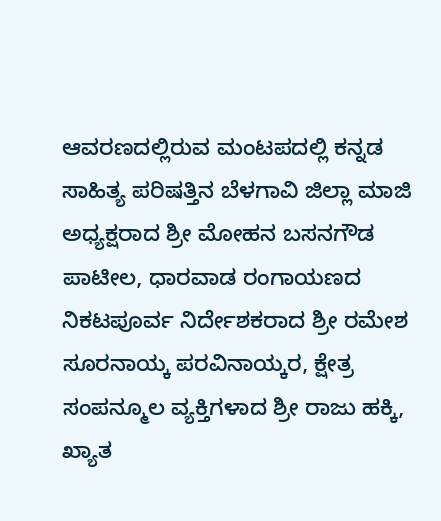ಆವರಣದಲ್ಲಿರುವ ಮಂಟಪದಲ್ಲಿ ಕನ್ನಡ ಸಾಹಿತ್ಯ ಪರಿಷತ್ತಿನ ಬೆಳಗಾವಿ ಜಿಲ್ಲಾ ಮಾಜಿ ಅಧ್ಯಕ್ಷರಾದ ಶ್ರೀ ಮೋಹನ ಬಸನಗೌಡ ಪಾಟೀಲ, ಧಾರವಾಡ ರಂಗಾಯಣದ ನಿಕಟಪೂರ್ವ ನಿರ್ದೇಶಕರಾದ ಶ್ರೀ ರಮೇಶ ಸೂರನಾಯ್ಕ ಪರವಿನಾಯ್ಕರ, ಕ್ಷೇತ್ರ ಸಂಪನ್ಮೂಲ ವ್ಯಕ್ತಿಗಳಾದ ಶ್ರೀ ರಾಜು ಹಕ್ಕಿ, ಖ್ಯಾತ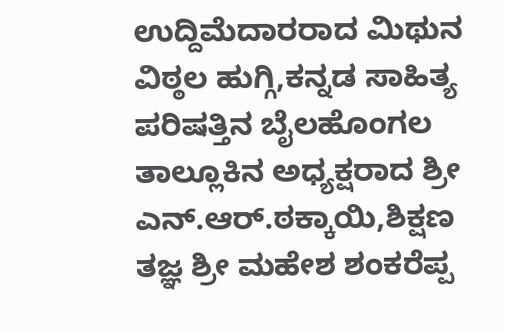ಉದ್ದಿಮೆದಾರರಾದ ಮಿಥುನ ವಿಠ್ಠಲ ಹುಗ್ಗಿ,ಕನ್ನಡ ಸಾಹಿತ್ಯ ಪರಿಷತ್ತಿನ ಬೈಲಹೊಂಗಲ ತಾಲ್ಲೂಕಿನ ಅಧ್ಯಕ್ಷರಾದ ಶ್ರೀ ಎನ್.ಆರ್.ಠಕ್ಕಾಯಿ,ಶಿಕ್ಷಣ ತಜ್ಞ ಶ್ರೀ ಮಹೇಶ ಶಂಕರೆಪ್ಪ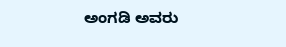ಅಂಗಡಿ ಅವರು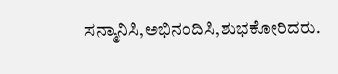ಸನ್ಮಾನಿಸಿ,ಅಭಿನಂದಿಸಿ,ಶುಭಕೋರಿದರು.